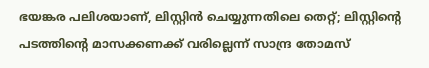ഭയങ്കര പലിശയാണ്, ലിസ്റ്റിൻ ചെയ്യുന്നതിലെ തെറ്റ്; ലിസ്റ്റിന്റെ പടത്തിന്റെ മാസക്കണക്ക് വരില്ലെന്ന് സാന്ദ്ര തോമസ്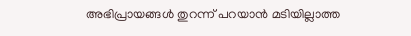അഭിപ്രായങ്ങൾ തുറന്ന് പറയാൻ മടിയില്ലാത്ത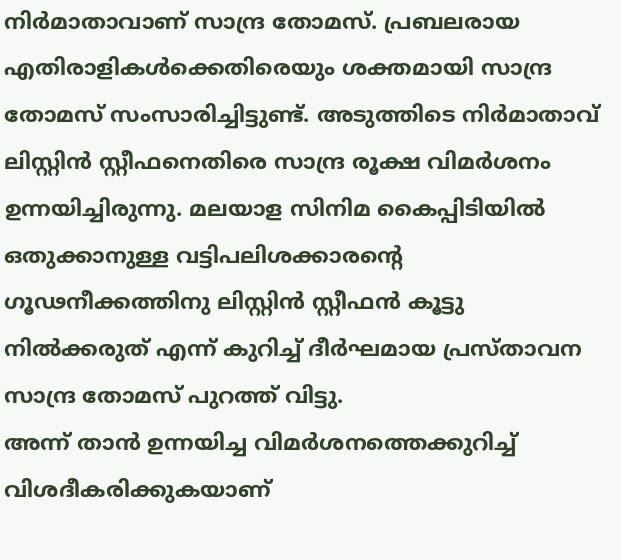നിർമാതാവാണ് സാന്ദ്ര തോമസ്. പ്രബലരായ എതിരാളികൾക്കെതിരെയും ശക്തമായി സാന്ദ്ര തോമസ് സംസാരിച്ചിട്ടുണ്ട്. അടുത്തിടെ നിർമാതാവ് ലിസ്റ്റിൻ സ്റ്റീഫനെതിരെ സാന്ദ്ര രൂക്ഷ വിമർശനം ഉന്നയിച്ചിരുന്നു. മലയാള സിനിമ കൈപ്പിടിയിൽ ഒതുക്കാനുള്ള വട്ടിപലിശക്കാരന്റെ ഗൂഢനീക്കത്തിനു ലിസ്റ്റിൻ സ്റ്റീഫൻ കൂട്ടു നിൽക്കരുത് എന്ന് കുറിച്ച് ദീർഘമായ പ്രസ്താവന സാന്ദ്ര തോമസ് പുറത്ത് വിട്ടു.
അന്ന് താൻ ഉന്നയിച്ച വിമർശനത്തെക്കുറിച്ച് വിശദീകരിക്കുകയാണ്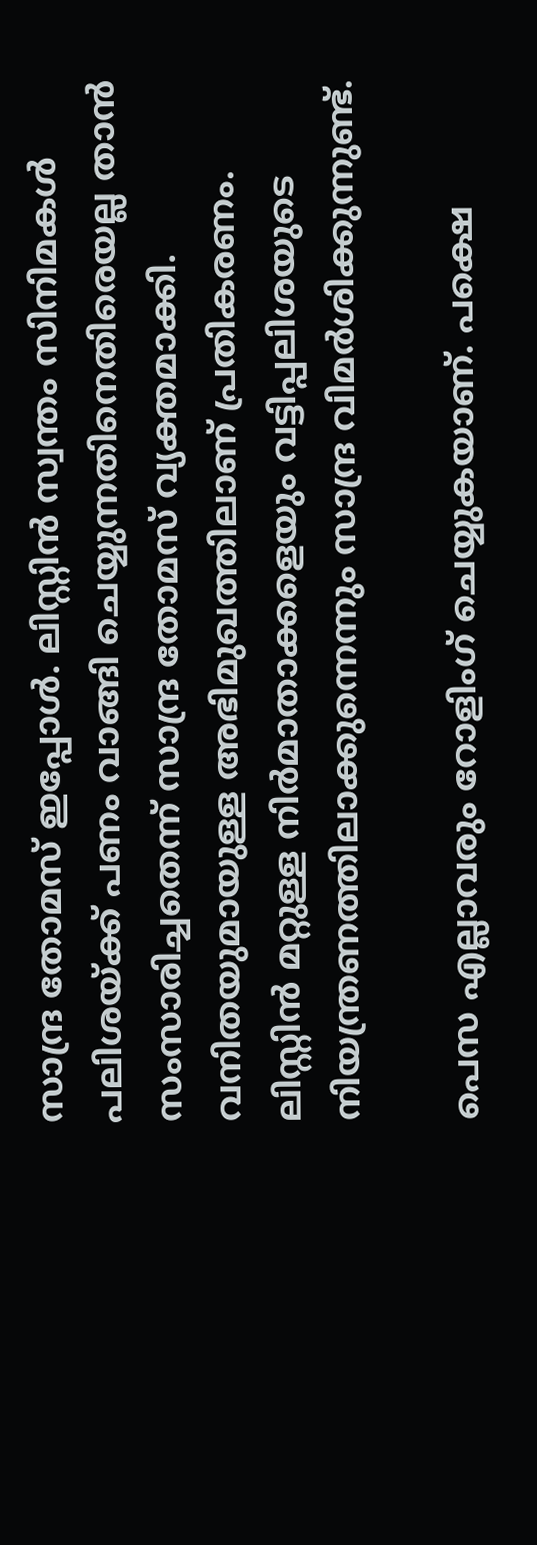സാന്ദ്ര തോമസ് ഇപ്പോൾ. ലിസ്റ്റിൻ സ്വന്തം സിനിമകൾ പലിശയ്ക്ക് പണം വാങ്ങി ചെയ്യുന്നതിനെതിരെയല്ല താൻ സംസാരിച്ചതെന്ന് സാന്ദ്ര തോമസ് വ്യക്തമാക്കി. വനിതയുമായുള്ള അഭിമുഖത്തിലാണ് പ്രതികരണം. ലിസ്റ്റിൻ മറ്റുള്ള നിർമാതാക്കളെയും വട്ടിപ്പലിശയുടെ നിയന്ത്രണത്തിലാക്കുന്നെന്നും സാന്ദ്ര വിമർശിക്കുന്നുണ്ട്.

പെസ എല്ലാവരും റോളിംഗ് ചെയ്യുകയാണ്. പക്ഷെ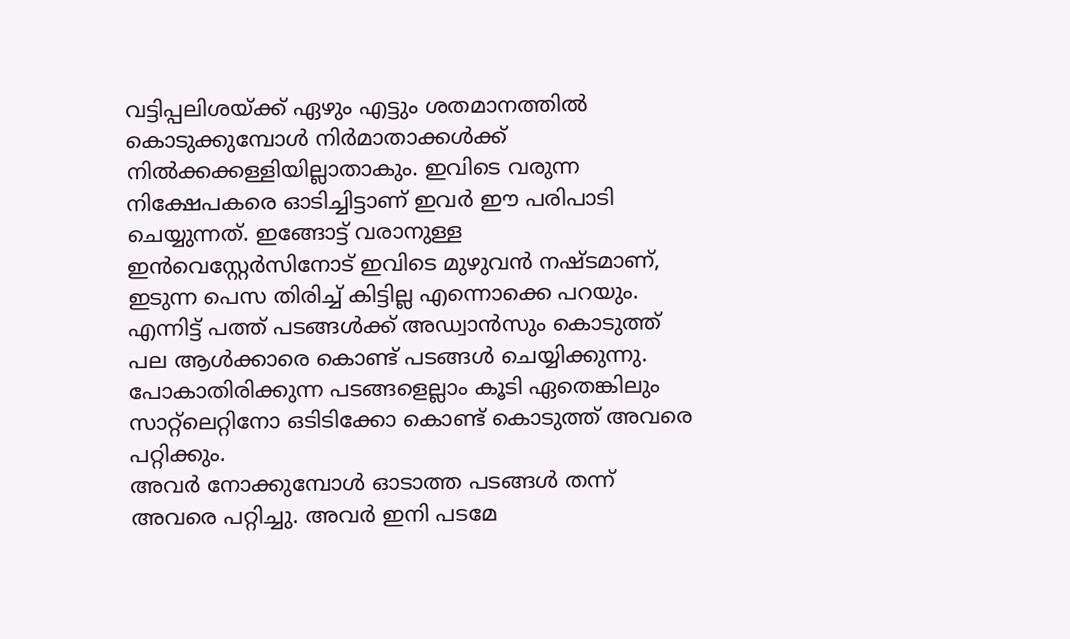വട്ടിപ്പലിശയ്ക്ക് ഏഴും എട്ടും ശതമാനത്തിൽ കൊടുക്കുമ്പോൾ നിർമാതാക്കൾക്ക് നിൽക്കക്കള്ളിയില്ലാതാകും. ഇവിടെ വരുന്ന നിക്ഷേപകരെ ഓടിച്ചിട്ടാണ് ഇവർ ഈ പരിപാടി ചെയ്യുന്നത്. ഇങ്ങോട്ട് വരാനുള്ള ഇൻവെസ്റ്റേർസിനോട് ഇവിടെ മുഴുവൻ നഷ്ടമാണ്, ഇടുന്ന പെസ തിരിച്ച് കിട്ടില്ല എന്നൊക്കെ പറയും. എന്നിട്ട് പത്ത് പടങ്ങൾക്ക് അഡ്വാൻസും കൊടുത്ത് പല ആൾക്കാരെ കൊണ്ട് പടങ്ങൾ ചെയ്യിക്കുന്നു. പോകാതിരിക്കുന്ന പടങ്ങളെല്ലാം കൂടി ഏതെങ്കിലും സാറ്റ്ലെറ്റിനോ ഒടിടിക്കോ കൊണ്ട് കൊടുത്ത് അവരെ പറ്റിക്കും.
അവർ നോക്കുമ്പോൾ ഓടാത്ത പടങ്ങൾ തന്ന് അവരെ പറ്റിച്ചു. അവർ ഇനി പടമേ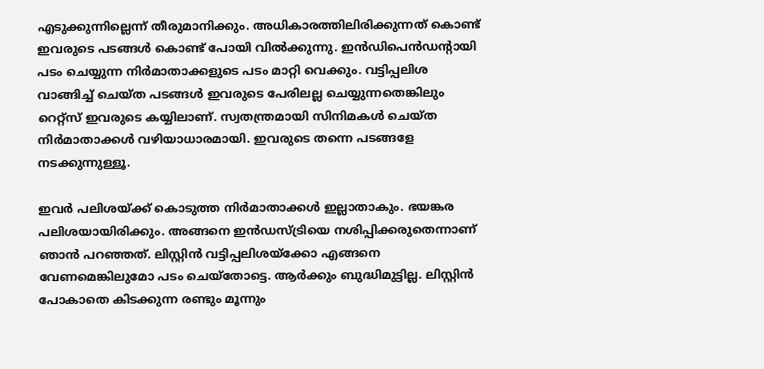എടുക്കുന്നില്ലെന്ന് തീരുമാനിക്കും. അധികാരത്തിലിരിക്കുന്നത് കൊണ്ട് ഇവരുടെ പടങ്ങൾ കൊണ്ട് പോയി വിൽക്കുന്നു. ഇൻഡിപെൻഡന്റായി പടം ചെയ്യുന്ന നിർമാതാക്കളുടെ പടം മാറ്റി വെക്കും. വട്ടിപ്പലിശ വാങ്ങിച്ച് ചെയ്ത പടങ്ങൾ ഇവരുടെ പേരിലല്ല ചെയ്യുന്നതെങ്കിലും റെറ്റ്സ് ഇവരുടെ കയ്യിലാണ്. സ്വതന്ത്രമായി സിനിമകൾ ചെയ്ത നിർമാതാക്കൾ വഴിയാധാരമായി. ഇവരുടെ തന്നെ പടങ്ങളേ നടക്കുന്നുള്ളൂ.

ഇവർ പലിശയ്ക്ക് കൊടുത്ത നിർമാതാക്കൾ ഇല്ലാതാകും. ഭയങ്കര പലിശയായിരിക്കും. അങ്ങനെ ഇൻഡസ്ട്രിയെ നശിപ്പിക്കരുതെന്നാണ് ഞാൻ പറഞ്ഞത്. ലിസ്റ്റിൻ വട്ടിപ്പലിശയ്ക്കോ എങ്ങനെ വേണമെങ്കിലുമോ പടം ചെയ്തോട്ടെ. ആർക്കും ബുദ്ധിമുട്ടില്ല. ലിസ്റ്റിൻ പോകാതെ കിടക്കുന്ന രണ്ടും മൂന്നും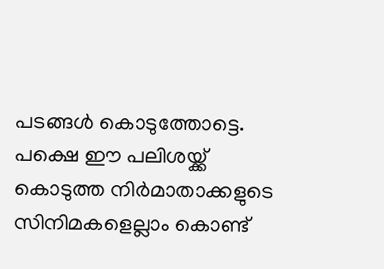പടങ്ങൾ കൊടുത്തോട്ടെ. പക്ഷെ ഈ പലിശയ്ക്ക് കൊടുത്ത നിർമാതാക്കളുടെ സിനിമകളെല്ലാം കൊണ്ട്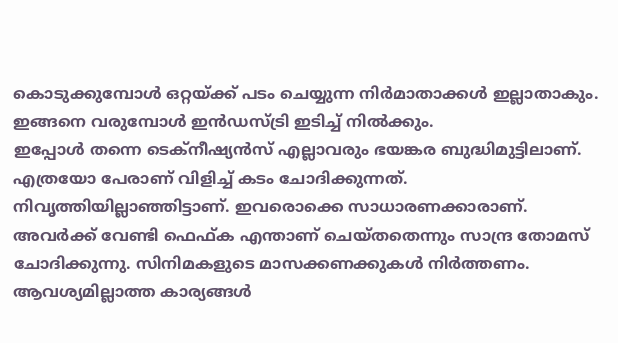കൊടുക്കുമ്പോൾ ഒറ്റയ്ക്ക് പടം ചെയ്യുന്ന നിർമാതാക്കൾ ഇല്ലാതാകും. ഇങ്ങനെ വരുമ്പോൾ ഇൻഡസ്ട്രി ഇടിച്ച് നിൽക്കും.
ഇപ്പോൾ തന്നെ ടെക്നീഷ്യൻസ് എല്ലാവരും ഭയങ്കര ബുദ്ധിമുട്ടിലാണ്. എത്രയോ പേരാണ് വിളിച്ച് കടം ചോദിക്കുന്നത്. നിവൃത്തിയില്ലാഞ്ഞിട്ടാണ്. ഇവരൊക്കെ സാധാരണക്കാരാണ്. അവർക്ക് വേണ്ടി ഫെഫ്ക എന്താണ് ചെയ്തതെന്നും സാന്ദ്ര തോമസ് ചോദിക്കുന്നു. സിനിമകളുടെ മാസക്കണക്കുകൾ നിർത്തണം. ആവശ്യമില്ലാത്ത കാര്യങ്ങൾ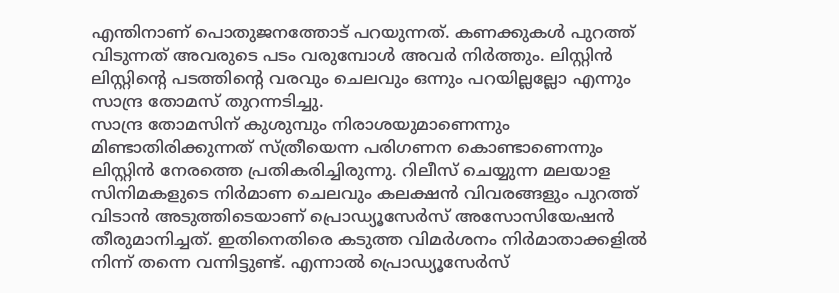എന്തിനാണ് പൊതുജനത്തോട് പറയുന്നത്. കണക്കുകൾ പുറത്ത് വിടുന്നത് അവരുടെ പടം വരുമ്പോൾ അവർ നിർത്തും. ലിസ്റ്റിൻ ലിസ്റ്റിന്റെ പടത്തിന്റെ വരവും ചെലവും ഒന്നും പറയില്ലല്ലോ എന്നും സാന്ദ്ര തോമസ് തുറന്നടിച്ചു.
സാന്ദ്ര തോമസിന് കുശുമ്പും നിരാശയുമാണെന്നും മിണ്ടാതിരിക്കുന്നത് സ്ത്രീയെന്ന പരിഗണന കൊണ്ടാണെന്നും ലിസ്റ്റിൻ നേരത്തെ പ്രതികരിച്ചിരുന്നു. റിലീസ് ചെയ്യുന്ന മലയാള സിനിമകളുടെ നിർമാണ ചെലവും കലക്ഷൻ വിവരങ്ങളും പുറത്ത് വിടാൻ അടുത്തിടെയാണ് പ്രൊഡ്യൂസേർസ് അസോസിയേഷൻ തീരുമാനിച്ചത്. ഇതിനെതിരെ കടുത്ത വിമർശനം നിർമാതാക്കളിൽ നിന്ന് തന്നെ വന്നിട്ടുണ്ട്. എന്നാൽ പ്രൊഡ്യൂസേർസ്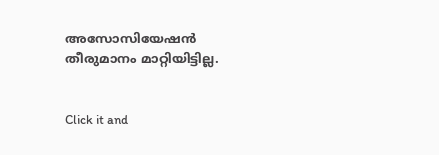അസോസിയേഷൻ തീരുമാനം മാറ്റിയിട്ടില്ല.


Click it and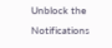Unblock the Notifications